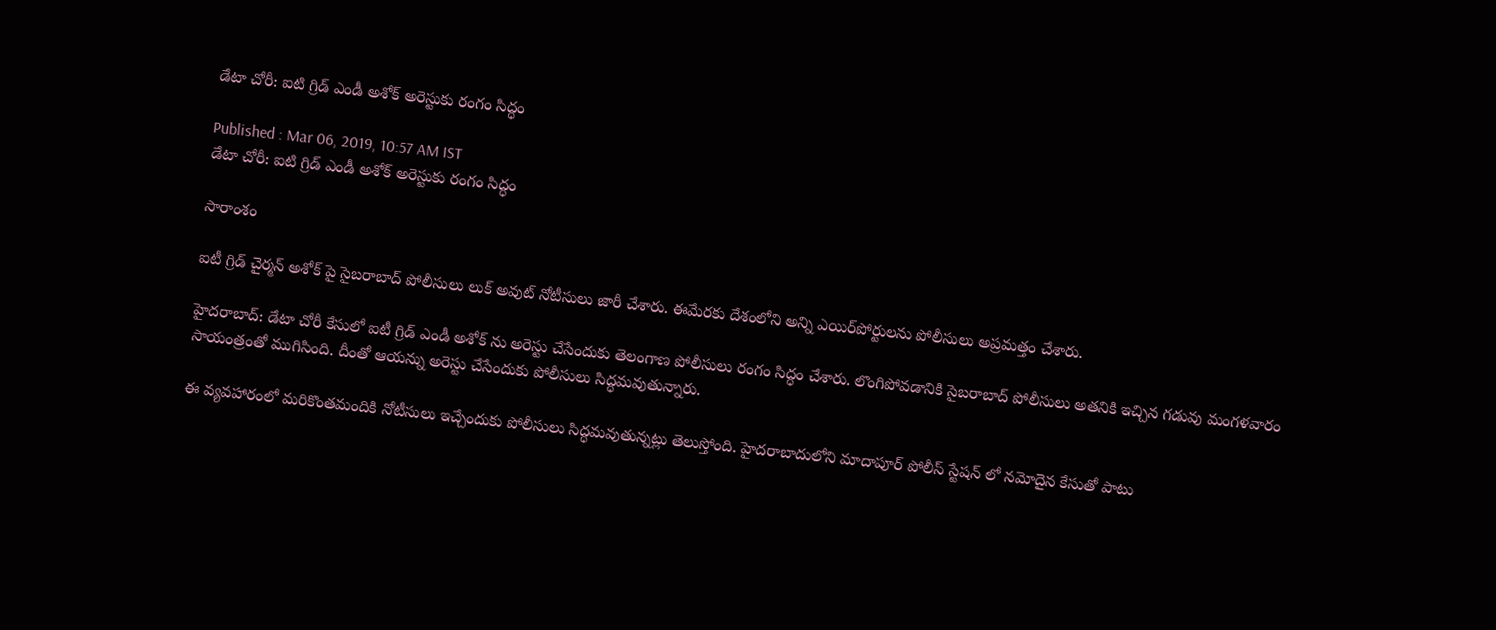డేటా చోరీ: ఐటి గ్రిడ్ ఎండీ అశోక్ అరెస్టుకు రంగం సిద్ధం

Published : Mar 06, 2019, 10:57 AM IST
డేటా చోరీ: ఐటి గ్రిడ్ ఎండీ అశోక్ అరెస్టుకు రంగం సిద్ధం

సారాంశం

ఐటీ గ్రిడ్ చైర్మన్ అశోక్ పై సైబరాబాద్ పోలీసులు లుక్ అవుట్ నోటీసులు జారీ చేశారు. ఈమేరకు దేశంలోని అన్ని ఎయిర్‌పోర్టులను పోలీసులు అప్రమత్తం చేశారు.

హైదరాబాద్: డేటా చోరీ కేసులో ఐటీ గ్రిడ్ ఎండీ అశోక్ ను అరెస్టు చేసేందుకు తెలంగాణ పోలీసులు రంగం సిద్ధం చేశారు. లొంగిపోవడానికి సైబరాబాద్ పోలీసులు అతనికి ఇచ్చిన గడువు మంగళవారం సాయంత్రంతో ముగిసింది. దీంతో ఆయన్ను అరెస్టు చేసేందుకు పోలీసులు సిద్ధమవుతున్నారు.

ఈ వ్యవహారంలో మరికొంతమందికి నోటీసులు ఇచ్చేందుకు పోలీసులు సిద్ధమవుతున్నట్లు తెలుస్తోంది. హైదరాబాదులోని మాదాపూర్ పోలీస్ స్టేషన్ లో నమోదైన కేసుతో పాటు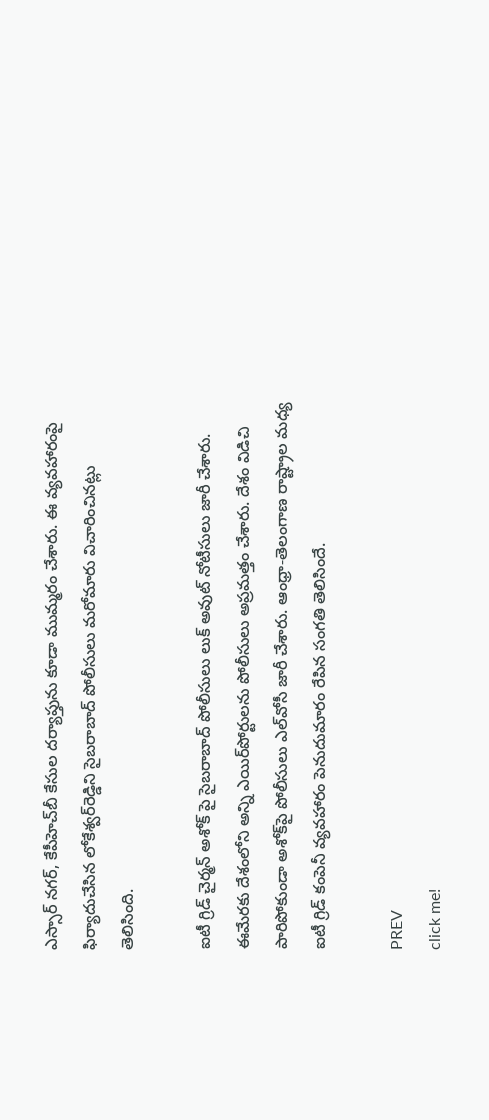ఎస్సార్‌ నగర్‌, కేపీహెచ్‌బీ కేసుల దర్యాప్తును కూడా ముమ్మరం చేశారు. ఈ వ్యవహారంపై ఫిర్యాదుచేసిన లోకేశ్వర్‌రెడ్డిని సైబరాబాద్ పోలీసులు మరోమారు విచారించినట్లు తెలిసింది.

ఐటీ గ్రిడ్ చైర్మన్ అశోక్ పై సైబరాబాద్ పోలీసులు లుక్ అవుట్ నోటీసులు జారీ చేశారు. ఈమేరకు దేశంలోని అన్ని ఎయిర్‌పోర్టులను పోలీసులు అప్రమత్తం చేశారు. దేశం విడిచి పారిపోకుండా అశోక్‌పై పోలీసులు ఎల్‌వోసీ జారీ చేశారు. ఆంధ్రా-తెలంగాణ రాష్ట్రాల మధ్య ఐటీ గ్రిడ్ కంపెనీ వ్యవహారం పెనుదుమారం రేపిన సంగతి తెలిసిందే.

PREV
click me!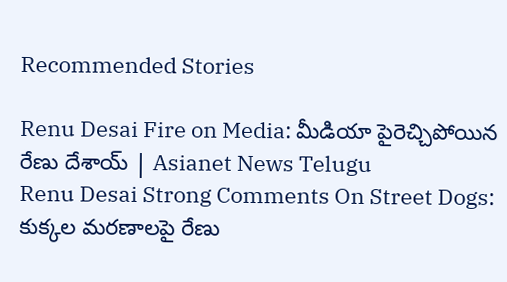Recommended Stories

Renu Desai Fire on Media: మీడియా పైరెచ్చిపోయిన రేణు దేశాయ్ | Asianet News Telugu
Renu Desai Strong Comments On Street Dogs: కుక్కల మరణాలపై రేణు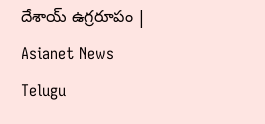దేశాయ్ ఉగ్రరూపం | Asianet News Telugu